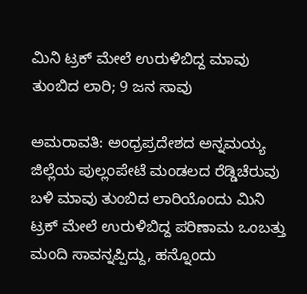ಮಿನಿ ಟ್ರಕ್‌ ಮೇಲೆ ಉರುಳಿಬಿದ್ದ ಮಾವು ತುಂಬಿದ ಲಾರಿ; 9 ಜನ ಸಾವು

ಅಮರಾವತಿ: ಅಂಧ್ರಪ್ರದೇಶದ ಅನ್ನಮಯ್ಯ ಜಿಲ್ಲೆಯ ಪುಲ್ಲಂಪೇಟೆ ಮಂಡಲದ ರೆಡ್ಡಿಚೆರುವು ಬಳಿ ಮಾವು ತುಂಬಿದ ಲಾರಿಯೊಂದು ಮಿನಿ ಟ್ರಕ್‌ ಮೇಲೆ ಉರುಳಿಬಿದ್ದ ಪರಿಣಾಮ ಒಂಬತ್ತು ಮಂದಿ ಸಾವನ್ನಪ್ಪಿದ್ದು, ಹನ್ನೊಂದು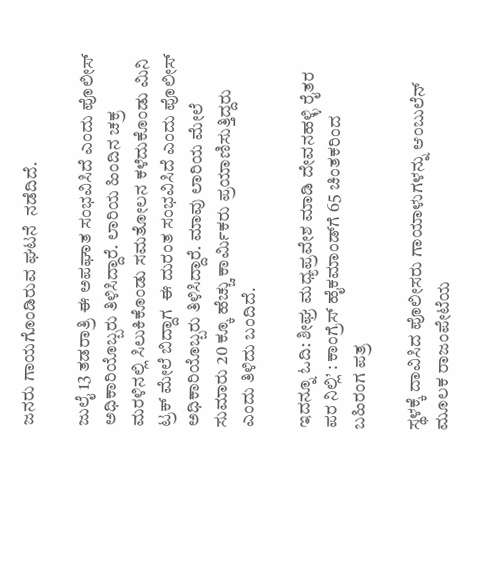ಜನರು ಗಾಯಗೊಂಡಿರುವ ಘಟನೆ  ನಡೆದಿದೆ.

ಜುಲೈ 13 ತಡರಾತ್ರಿ ಈ ಅಪಘಾತ ಸಂಭವಿಸಿದೆ ಎಂದು ಪೊಲೀಸ್‌‍ ಅಧಿಕಾರಿಯೊಬ್ಬರು ತಿಳಿಸಿದ್ದಾರೆ. ಲಾರಿಯ ಹಿಂದಿನ ಚಕ್ರ ಮರಳಿನಲ್ಲಿ ಸಿಲುಕಿಕೊಂಡು ಸಮತೋಲನ ಕಳೆದುಕೊಂಡು ಮಿನಿ ಟ್ರಕ್‌ ಮೇಲೆ ಬಿದ್ದಾಗ  ಈ ದುರಂತ ಸಂಭವಿಸಿದೆ ಎಂದು ಪೊಲೀಸ್‌‍ ಅಧಿಕಾರಿಯೊಬ್ಬರು ತಿಳಿಸಿದ್ದಾರೆ. ಮಾವು ಲಾರಿಯ ಮೇಲೆ ಸುಮಾರು 20 ಕ್ಕೂ ಹೆಚ್ಚು ಕಾರ್ಮಿಕರು ಪ್ರಯಾಣಿಸುತ್ತಿದ್ದರು ಎಂದು ತಿಳಿದು ಬಂದಿದೆ.

ಇದನ್ನೂ ಓದಿ: ಶೀಘ್ರ ಮಧ್ಯಪ್ರವೇಶ ಮಾಡಿ ದೇವನಹಳ್ಳಿ ರೈತರ ಪರ ನಿಲ್ಲಿ’ : ಕಾಂಗ್ರೆಸ್ ಹೈಕಮಾಂಡ್‍ಗೆ 65 ಚಿಂತಕರಿಂದ ಬಹಿರಂಗ ಪತ್ರ

ಸ್ಥಳಕ್ಕೆ ದಾವಿಸಿದ ಪೊಲೀಸರು ಗಾಯಾಳುಗಳನ್ನು ಆಂಬುಲೆನ್‌ ಮೂಲಕ ರಾಜಂಪೇಟೆಯ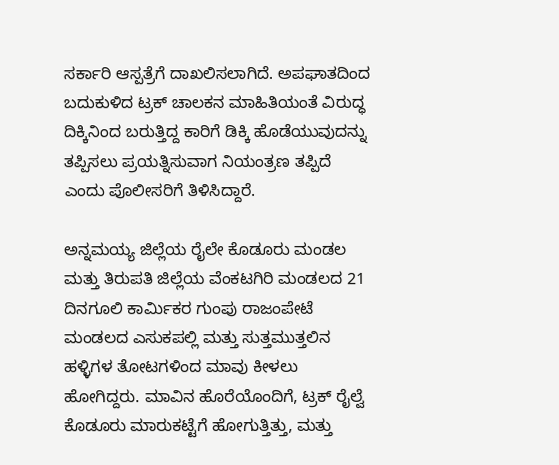ಸರ್ಕಾರಿ ಆಸ್ಪತ್ರೆಗೆ ದಾಖಲಿಸಲಾಗಿದೆ. ಅಪಘಾತದಿಂದ ಬದುಕುಳಿದ ಟ್ರಕ್‌ ಚಾಲಕನ ಮಾಹಿತಿಯಂತೆ ವಿರುದ್ಧ ದಿಕ್ಕಿನಿಂದ ಬರುತ್ತಿದ್ದ ಕಾರಿಗೆ ಡಿಕ್ಕಿ ಹೊಡೆಯುವುದನ್ನು ತಪ್ಪಿಸಲು ಪ್ರಯತ್ನಿಸುವಾಗ ನಿಯಂತ್ರಣ ತಪ್ಪಿದೆ ಎಂದು ಪೊಲೀಸರಿಗೆ ತಿಳಿಸಿದ್ದಾರೆ.

ಅನ್ನಮಯ್ಯ ಜಿಲ್ಲೆಯ ರೈಲೇ ಕೊಡೂರು ಮಂಡಲ ಮತ್ತು ತಿರುಪತಿ ಜಿಲ್ಲೆಯ ವೆಂಕಟಗಿರಿ ಮಂಡಲದ 21 ದಿನಗೂಲಿ ಕಾರ್ಮಿಕರ ಗುಂಪು ರಾಜಂಪೇಟೆ ಮಂಡಲದ ಎಸುಕಪಲ್ಲಿ ಮತ್ತು ಸುತ್ತಮುತ್ತಲಿನ ಹಳ್ಳಿಗಳ ತೋಟಗಳಿಂದ ಮಾವು ಕೀಳಲು ಹೋಗಿದ್ದರು. ಮಾವಿನ ಹೊರೆಯೊಂದಿಗೆ, ಟ್ರಕ್‌ ರೈಲ್ವೆ ಕೊಡೂರು ಮಾರುಕಟ್ಟೆಗೆ ಹೋಗುತ್ತಿತ್ತು, ಮತ್ತು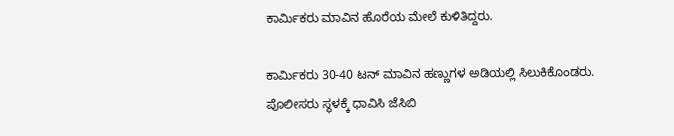ಕಾರ್ಮಿಕರು ಮಾವಿನ ಹೊರೆಯ ಮೇಲೆ ಕುಳಿತಿದ್ದರು.

ಕಾರ್ಮಿಕರು 30-40 ಟನ್‌ ಮಾವಿನ ಹಣ್ಣುಗಳ ಅಡಿಯಲ್ಲಿ ಸಿಲುಕಿಕೊಂಡರು. ಪೊಲೀಸರು ಸ್ಥಳಕ್ಕೆ ಧಾವಿಸಿ ಜೆಸಿಬಿ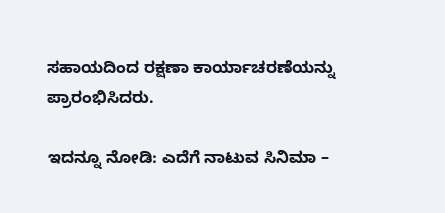ಸಹಾಯದಿಂದ ರಕ್ಷಣಾ ಕಾರ್ಯಾಚರಣೆಯನ್ನು ಪ್ರಾರಂಭಿಸಿದರು.

ಇದನ್ನೂ ನೋಡಿ: ಎದೆಗೆ ನಾಟುವ ಸಿನಿಮಾ –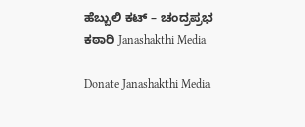ಹೆಬ್ಬುಲಿ ಕಟ್ – ಚಂದ್ರಪ್ರಭ ಕಠಾರಿ Janashakthi Media

Donate Janashakthi Media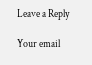Leave a Reply

Your email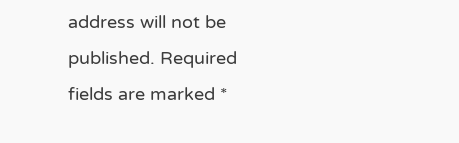address will not be published. Required fields are marked *